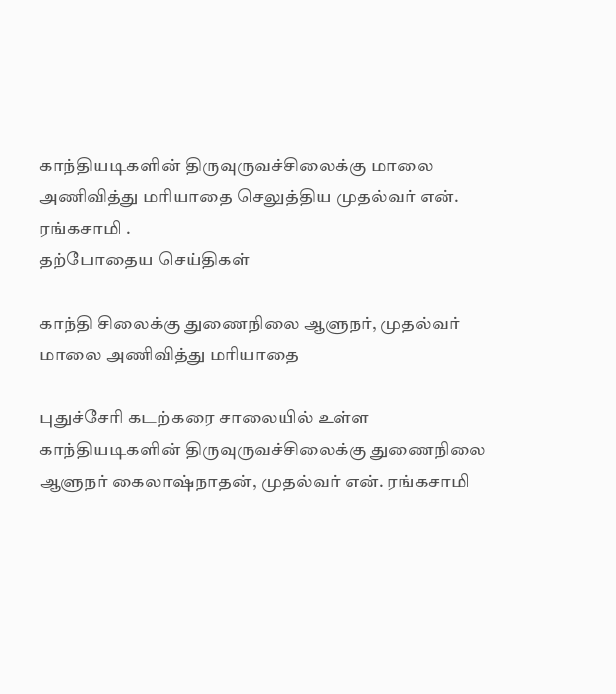காந்தியடிகளின் திருவுருவச்சிலைக்கு மாலை அணிவித்து மரியாதை செலுத்திய முதல்வர் என். ரங்கசாமி .
தற்போதைய செய்திகள்

காந்தி சிலைக்கு துணைநிலை ஆளுநர், முதல்வர் மாலை அணிவித்து மரியாதை

புதுச்சேரி கடற்கரை சாலையில் உள்ள காந்தியடிகளின் திருவுருவச்சிலைக்கு துணைநிலை ஆளுநர் கைலாஷ்நாதன், முதல்வர் என். ரங்கசாமி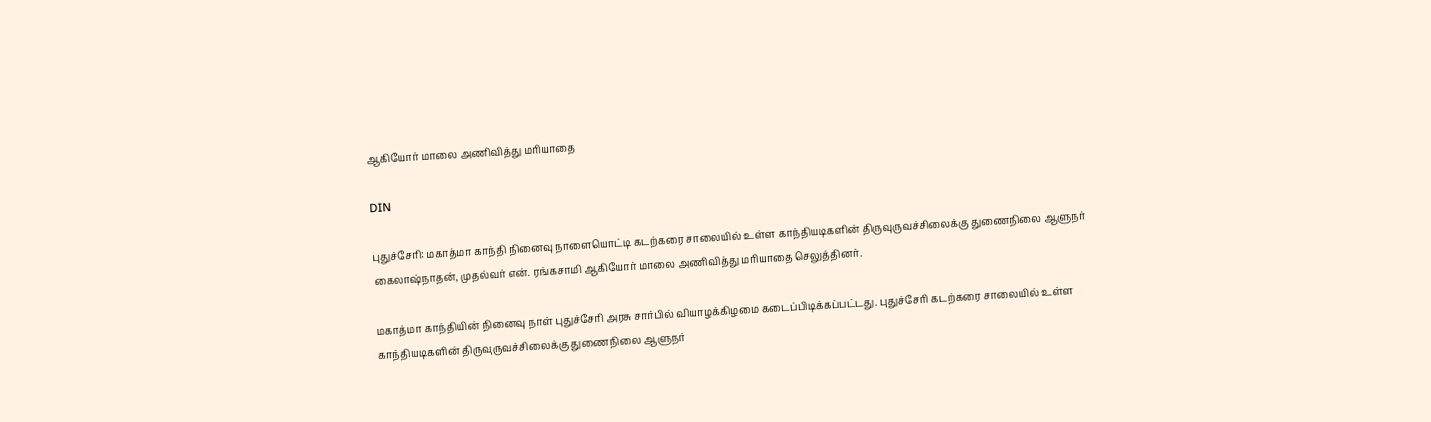ஆகியோர் மாலை அணிவித்து மரியாதை

DIN

புதுச்சேரி: மகாத்மா காந்தி நினைவு நாளையொட்டி கடற்கரை சாலையில் உள்ள காந்தியடிகளின் திருவுருவச்சிலைக்கு துணைநிலை ஆளுநர் கைலாஷ்நாதன், முதல்வர் என். ரங்கசாமி ஆகியோர் மாலை அணிவித்து மரியாதை செலுத்தினர்.

மகாத்மா காந்தியின் நினைவு நாள் புதுச்சேரி அரசு சார்பில் வியாழக்கிழமை கடைப்பிடிக்கப்பட்டது. புதுச்சேரி கடற்கரை சாலையில் உள்ள காந்தியடிகளின் திருவுருவச்சிலைக்கு துணைநிலை ஆளுநர்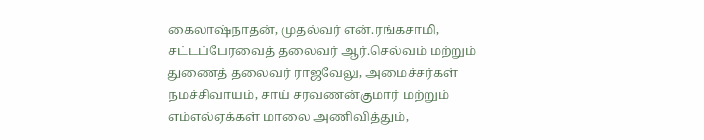கைலாஷ்நாதன், முதல்வர் என்.ரங்கசாமி, சட்டப்பேரவைத் தலைவர் ஆர்.செல்வம் மற்றும் துணைத் தலைவர் ராஜவேலு, அமைச்சர்கள் நமச்சிவாயம், சாய் சரவணன்குமார் மற்றும் எம்எல்ஏக்கள் மாலை அணிவித்தும்,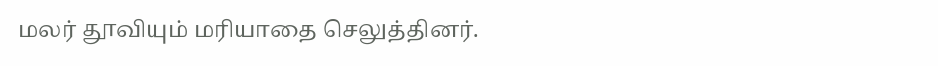மலர் தூவியும் மரியாதை செலுத்தினர்.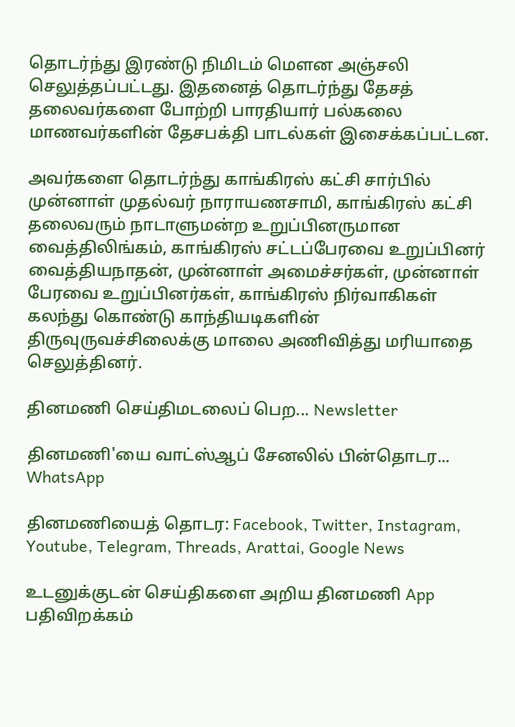தொடர்ந்து இரண்டு நிமிடம் மௌன அஞ்சலி செலுத்தப்பட்டது. இதனைத் தொடர்ந்து தேசத் தலைவர்களை போற்றி பாரதியார் பல்கலை மாணவர்களின் தேசபக்தி பாடல்கள் இசைக்கப்பட்டன.

அவர்களை தொடர்ந்து காங்கிரஸ் கட்சி சார்பில் முன்னாள் முதல்வர் நாராயணசாமி, காங்கிரஸ் கட்சி தலைவரும் நாடாளுமன்ற உறுப்பினருமான வைத்திலிங்கம், காங்கிரஸ் சட்டப்பேரவை உறுப்பினர் வைத்தியநாதன், முன்னாள் அமைச்சர்கள், முன்னாள் பேரவை உறுப்பினர்கள், காங்கிரஸ் நிர்வாகிகள் கலந்து கொண்டு காந்தியடிகளின் திருவுருவச்சிலைக்கு மாலை அணிவித்து மரியாதை செலுத்தினர்.

தினமணி செய்திமடலைப் பெற... Newsletter

தினமணி'யை வாட்ஸ்ஆப் சேனலில் பின்தொடர... WhatsApp

தினமணியைத் தொடர: Facebook, Twitter, Instagram, Youtube, Telegram, Threads, Arattai, Google News

உடனுக்குடன் செய்திகளை அறிய தினமணி App பதிவிறக்கம்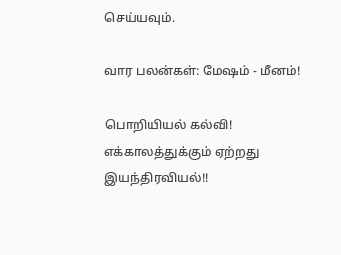செய்யவும்.

வார பலன்கள்: மேஷம் - மீனம்!

பொறியியல் கல்வி! எக்காலத்துக்கும் ஏற்றது இயந்திரவியல்!!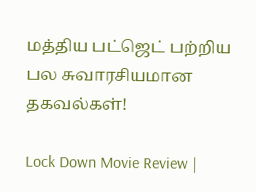மத்திய பட்ஜெட் பற்றிய பல சுவாரசியமான தகவல்கள்!

Lock Down Movie Review |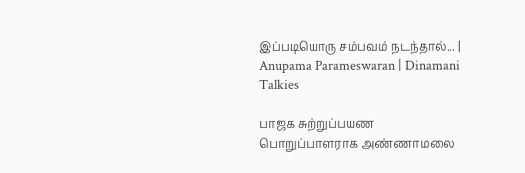இப்படியொரு சம்பவம் நடந்தால்... | Anupama Parameswaran | Dinamani Talkies

பாஜக சுற்றுப்பயண பொறுப்பாளராக அண்ணாமலை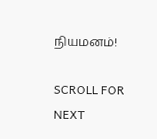நியமனம்!

SCROLL FOR NEXT